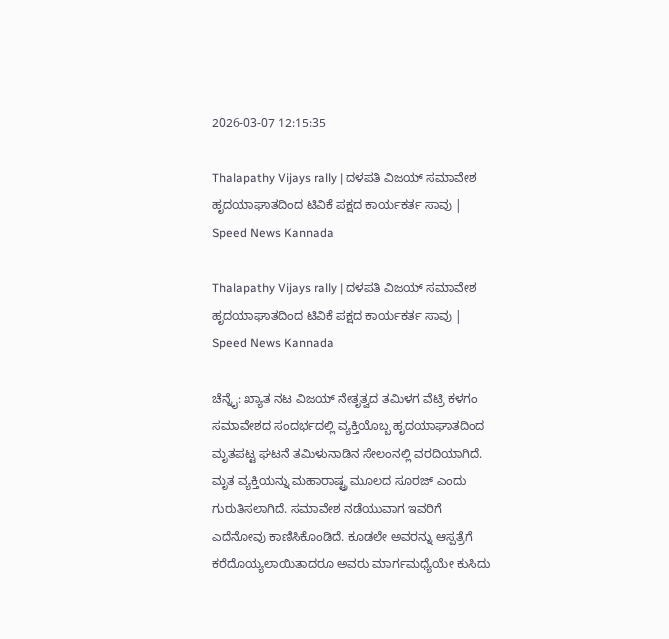2026-03-07 12:15:35

Thalapathy Vijays rally | ದಳಪತಿ ವಿಜಯ್‌ ಸಮಾವೇಶ ಹೃದಯಾಘಾತದಿಂದ ಟಿವಿಕೆ ಪಕ್ಷದ ಕಾರ್ಯಕರ್ತ ಸಾವು | Speed News Kannada

Thalapathy Vijays rally | ದಳಪತಿ ವಿಜಯ್‌ ಸಮಾವೇಶ ಹೃದಯಾಘಾತದಿಂದ ಟಿವಿಕೆ ಪಕ್ಷದ ಕಾರ್ಯಕರ್ತ ಸಾವು | Speed News Kannada

ಚೆನ್ನೈ: ಖ್ಯಾತ ನಟ ವಿಜಯ್‌ ನೇತೃತ್ವದ ತಮಿಳಗ ವೆಟ್ರಿ ಕಳಗಂ ಸಮಾವೇಶದ ಸಂದರ್ಭದಲ್ಲಿ ವ್ಯಕ್ತಿಯೊಬ್ಬ ಹೃದಯಾಘಾತದಿಂದ ಮೃತಪಟ್ಟ ಘಟನೆ ತಮಿಳುನಾಡಿನ ಸೇಲಂನಲ್ಲಿ ವರದಿಯಾಗಿದೆ.
ಮೃತ ವ್ಯಕ್ತಿಯನ್ನು ಮಹಾರಾಷ್ಟ್ರ ಮೂಲದ ಸೂರಜ್‌ ಎಂದು ಗುರುತಿಸಲಾಗಿದೆ. ಸಮಾವೇಶ ನಡೆಯುವಾಗ ಇವರಿಗೆ ಎದೆನೋವು ಕಾಣಿಸಿಕೊಂಡಿದೆ. ಕೂಡಲೇ ಅವರನ್ನು ಆಸ್ಪತ್ರೆಗೆ ಕರೆದೊಯ್ಯಲಾಯಿತಾದರೂ ಅವರು ಮಾರ್ಗಮಧ್ಯೆಯೇ ಕುಸಿದು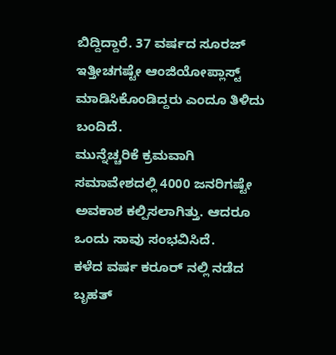ಬಿದ್ದಿದ್ದಾರೆ. 37 ವರ್ಷದ ಸೂರಜ್‌ ಇತ್ತೀಚಗಷ್ಟೇ ಆಂಜಿಯೋಪ್ಲಾಸ್ಟ್‌ ಮಾಡಿಸಿಕೊಂಡಿದ್ದರು ಎಂದೂ ತಿಳಿದು ಬಂದಿದೆ.
ಮುನ್ನೆಚ್ಚರಿಕೆ ಕ್ರಮವಾಗಿ ಸಮಾವೇಶದಲ್ಲಿ 4000 ಜನರಿಗಷ್ಟೇ ಅವಕಾಶ ಕಲ್ಪಿಸಲಾಗಿತ್ತು. ಆದರೂ ಒಂದು ಸಾವು ಸಂಭವಿಸಿದೆ.
ಕಳೆದ ವರ್ಷ ಕರೂರ್‌ ನಲ್ಲಿ ನಡೆದ ಬೃಹತ್‌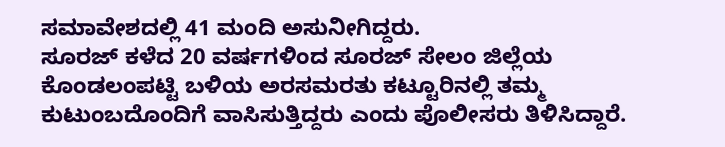ಸಮಾವೇಶದಲ್ಲಿ 41 ಮಂದಿ ಅಸುನೀಗಿದ್ದರು.
ಸೂರಜ್‌ ಕಳೆದ 20 ವರ್ಷಗಳಿಂದ ಸೂರಜ್‌ ಸೇಲಂ ಜಿಲ್ಲೆಯ ಕೊಂಡಲಂಪಟ್ಟಿ ಬಳಿಯ ಅರಸಮರತು ಕಟ್ಟೂರಿನಲ್ಲಿ ತಮ್ಮ ಕುಟುಂಬದೊಂದಿಗೆ ವಾಸಿಸುತ್ತಿದ್ದರು ಎಂದು ಪೊಲೀಸರು ತಿಳಿಸಿದ್ದಾರೆ.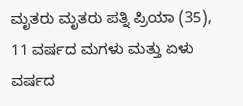ಮೃತರು ಮೃತರು ಪತ್ನಿ ಪ್ರಿಯಾ (35), 11 ವರ್ಷದ ಮಗಳು ಮತ್ತು ಏಳು ವರ್ಷದ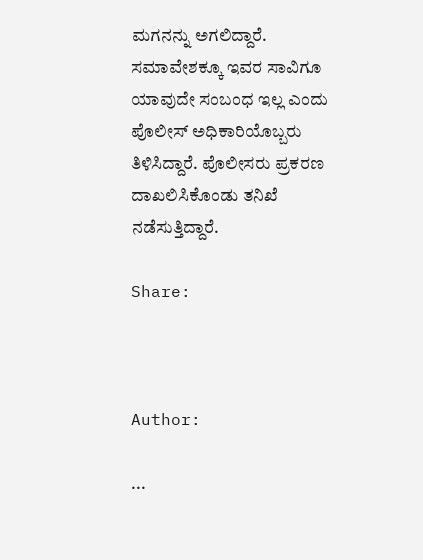ಮಗನನ್ನು ಅಗಲಿದ್ದಾರೆ.
ಸಮಾವೇಶಕ್ಕೂ ಇವರ ಸಾವಿಗೂ ಯಾವುದೇ ಸಂಬಂಧ ಇಲ್ಲ ಎಂದು ಪೊಲೀಸ್‌ ಅಧಿಕಾರಿಯೊಬ್ಬರು ತಿಳಿಸಿದ್ದಾರೆ. ಪೊಲೀಸರು ಪ್ರಕರಣ ದಾಖಲಿಸಿಕೊಂಡು ತನಿಖೆ ನಡೆಸುತ್ತಿದ್ದಾರೆ.

Share:



Author:

...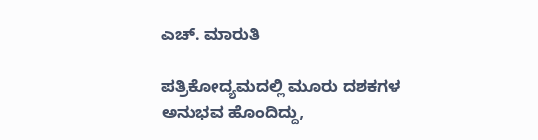ಎಚ್‌. ಮಾರುತಿ

ಪತ್ರಿಕೋದ್ಯಮದಲ್ಲಿ ಮೂರು ದಶಕಗಳ ಅನುಭವ ಹೊಂದಿದ್ದು,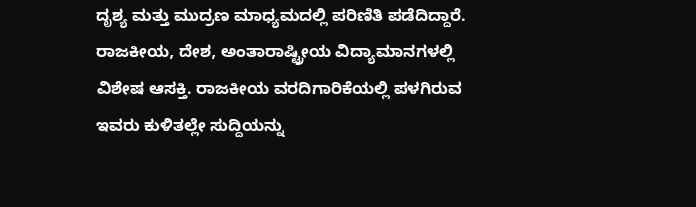ದೃಶ್ಯ ಮತ್ತು ಮುದ್ರಣ ಮಾಧ್ಯಮದಲ್ಲಿ ಪರಿಣಿತಿ ಪಡೆದಿದ್ದಾರೆ. ರಾಜಕೀಯ, ದೇಶ, ಅಂತಾರಾಷ್ಟ್ರೀಯ ವಿದ್ಯಾಮಾನಗಳಲ್ಲಿ ವಿಶೇಷ ಆಸಕ್ತಿ. ರಾಜಕೀಯ ವರದಿಗಾರಿಕೆಯಲ್ಲಿ ಪಳಗಿರುವ ಇವರು ಕುಳಿತಲ್ಲೇ ಸುದ್ದಿಯನ್ನು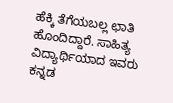ಹೆಕ್ಕಿ ತೆಗೆಯಬಲ್ಲ ಛಾತಿ ಹೊಂದಿದ್ದಾರೆ. ಸಾಹಿತ್ಯ ವಿದ್ಯಾರ್ಥಿಯಾದ ಇವರು ಕನ್ನಡ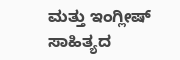ಮತ್ತು ಇಂಗ್ಲೀಷ್‌ ಸಾಹಿತ್ಯದ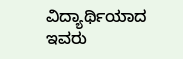ವಿದ್ಯಾರ್ಥಿಯಾದ ಇವರು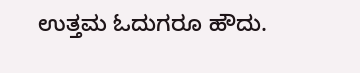ಉತ್ತಮ ಓದುಗರೂ ಹೌದು.